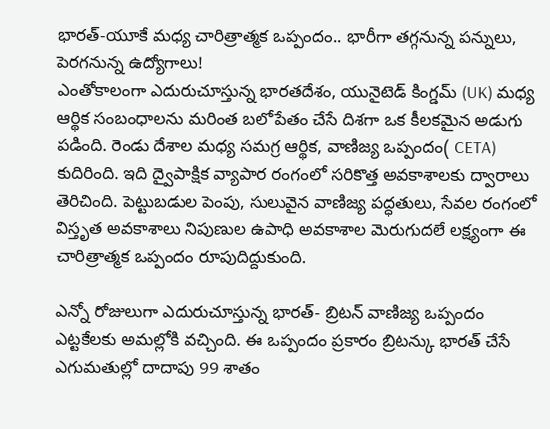భారత్-యూకే మధ్య చారిత్రాత్మక ఒప్పందం.. భారీగా తగ్గనున్న పన్నులు, పెరగనున్న ఉద్యోగాలు!
ఎంతోకాలంగా ఎదురుచూస్తున్న భారతదేశం, యునైటెడ్ కింగ్డమ్ (UK) మధ్య ఆర్థిక సంబంధాలను మరింత బలోపేతం చేసే దిశగా ఒక కీలకమైన అడుగు పడింది. రెండు దేశాల మధ్య సమగ్ర ఆర్థిక, వాణిజ్య ఒప్పందం( CETA) కుదిరింది. ఇది ద్వైపాక్షిక వ్యాపార రంగంలో సరికొత్త అవకాశాలకు ద్వారాలు తెరిచింది. పెట్టుబడుల పెంపు, సులువైన వాణిజ్య పద్ధతులు, సేవల రంగంలో విస్తృత అవకాశాలు నిపుణుల ఉపాధి అవకాశాల మెరుగుదలే లక్ష్యంగా ఈ చారిత్రాత్మక ఒప్పందం రూపుదిద్దుకుంది.

ఎన్నో రోజులుగా ఎదురుచూస్తున్న భారత్- బ్రిటన్ వాణిజ్య ఒప్పందం ఎట్టకేలకు అమల్లోకి వచ్చింది. ఈ ఒప్పందం ప్రకారం బ్రిటన్కు భారత్ చేసే ఎగుమతుల్లో దాదాపు 99 శాతం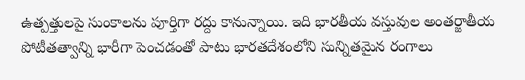ఉత్పత్తులపై సుంకాలను పూర్తిగా రద్దు కానున్నాయి. ఇది భారతీయ వస్తువుల అంతర్జాతీయ పోటీతత్వాన్ని భారీగా పెంచడంతో పాటు భారతదేశంలోని సున్నితమైన రంగాలు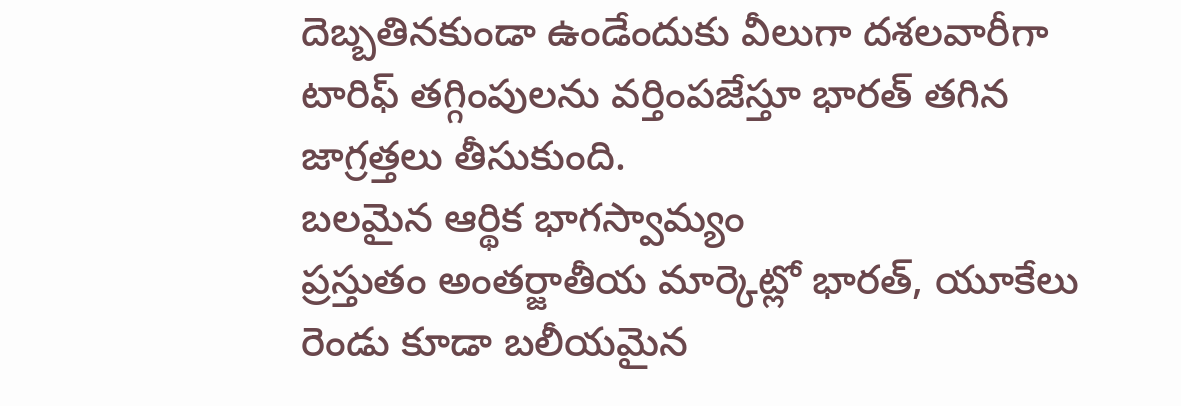దెబ్బతినకుండా ఉండేందుకు వీలుగా దశలవారీగా టారిఫ్ తగ్గింపులను వర్తింపజేస్తూ భారత్ తగిన జాగ్రత్తలు తీసుకుంది.
బలమైన ఆర్థిక భాగస్వామ్యం
ప్రస్తుతం అంతర్జాతీయ మార్కెట్లో భారత్, యూకేలు రెండు కూడా బలీయమైన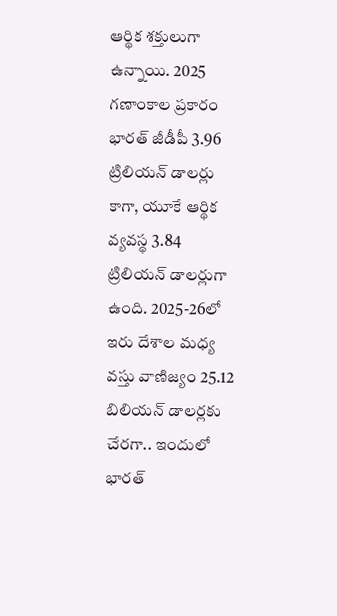ఆర్థిక శక్తులుగా ఉన్నాయి. 2025 గణాంకాల ప్రకారం భారత్ జీడీపీ 3.96 ట్రిలియన్ డాలర్లు కాగా, యూకే ఆర్థిక వ్యవస్థ 3.84 ట్రిలియన్ డాలర్లుగా ఉంది. 2025-26లో ఇరు దేశాల మధ్య వస్తు వాణిజ్యం 25.12 బిలియన్ డాలర్లకు చేరగా.. ఇందులో భారత్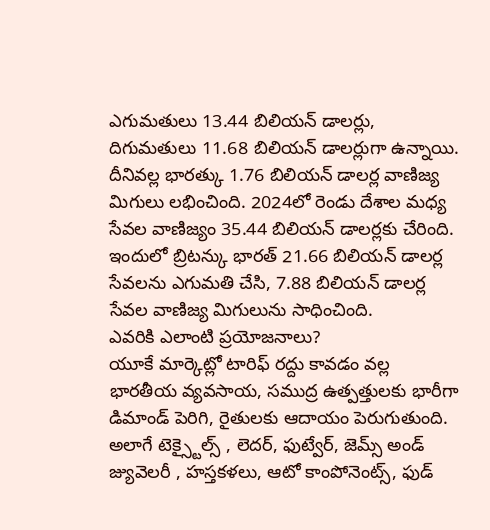ఎగుమతులు 13.44 బిలియన్ డాలర్లు, దిగుమతులు 11.68 బిలియన్ డాలర్లుగా ఉన్నాయి. దీనివల్ల భారత్కు 1.76 బిలియన్ డాలర్ల వాణిజ్య మిగులు లభించింది. 2024లో రెండు దేశాల మధ్య సేవల వాణిజ్యం 35.44 బిలియన్ డాలర్లకు చేరింది. ఇందులో బ్రిటన్కు భారత్ 21.66 బిలియన్ డాలర్ల సేవలను ఎగుమతి చేసి, 7.88 బిలియన్ డాలర్ల సేవల వాణిజ్య మిగులును సాధించింది.
ఎవరికి ఎలాంటి ప్రయోజనాలు?
యూకే మార్కెట్లో టారిఫ్ రద్దు కావడం వల్ల భారతీయ వ్యవసాయ, సముద్ర ఉత్పత్తులకు భారీగా డిమాండ్ పెరిగి, రైతులకు ఆదాయం పెరుగుతుంది. అలాగే టెక్స్టైల్స్ , లెదర్, ఫుట్వేర్, జెమ్స్ అండ్ జ్యువెలరీ , హస్తకళలు, ఆటో కాంపోనెంట్స్, ఫుడ్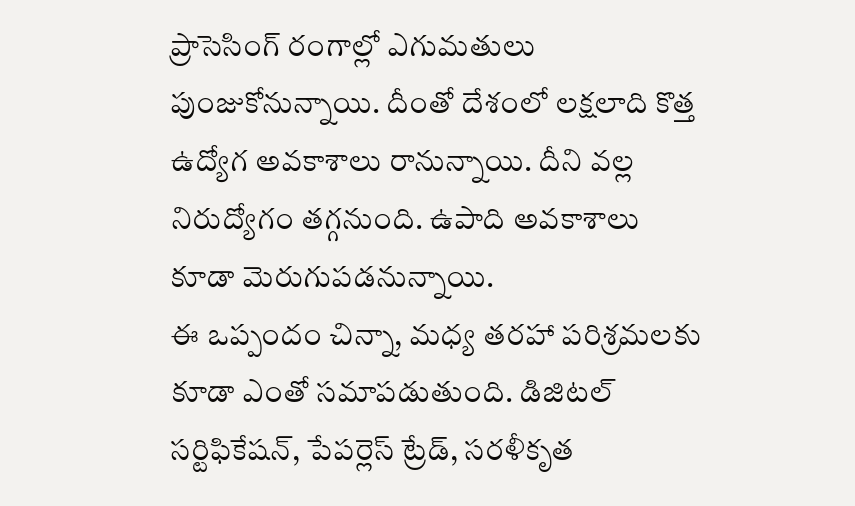ప్రాసెసింగ్ రంగాల్లో ఎగుమతులు పుంజుకోనున్నాయి. దీంతో దేశంలో లక్షలాది కొత్త ఉద్యోగ అవకాశాలు రానున్నాయి. దీని వల్ల నిరుద్యోగం తగ్గనుంది. ఉపాది అవకాశాలు కూడా మెరుగుపడనున్నాయి.
ఈ ఒప్పందం చిన్నా, మధ్య తరహా పరిశ్రమలకు కూడా ఎంతో సమాపడుతుంది. డిజిటల్ సర్టిఫికేషన్, పేపర్లెస్ ట్రేడ్, సరళీకృత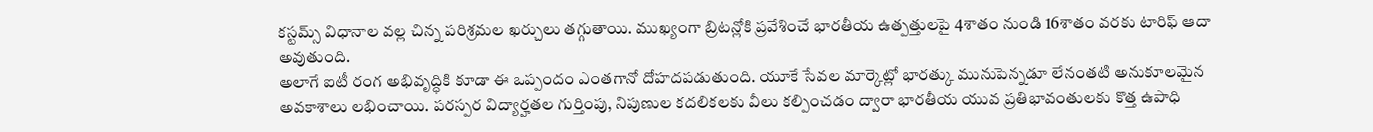కస్టమ్స్ విధానాల వల్ల చిన్న పరిశ్రమల ఖర్చులు తగ్గుతాయి. ముఖ్యంగా బ్రిటన్లోకి ప్రవేశించే భారతీయ ఉత్పత్తులపై 4శాతం నుండి 16శాతం వరకు టారిఫ్ ఆదా అవుతుంది.
అలాగే ఐటీ రంగ అభివృద్ధికి కూడా ఈ ఒప్పందం ఎంతగానో దోహదపడుతుంది. యూకే సేవల మార్కెట్లో భారత్కు మునుపెన్నడూ లేనంతటి అనుకూలమైన అవకాశాలు లభించాయి. పరస్పర విద్యార్హతల గుర్తింపు, నిపుణుల కదలికలకు వీలు కల్పించడం ద్వారా భారతీయ యువ ప్రతిభావంతులకు కొత్త ఉపాధి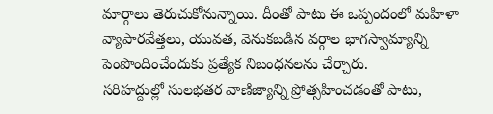మార్గాలు తెరుచుకోనున్నాయి. దీంతో పాటు ఈ ఒప్పందంలో మహిళా వ్యాపారవేత్తలు, యువత, వెనుకబడిన వర్గాల భాగస్వామ్యాన్ని పెంపొందించేందుకు ప్రత్యేక నిబంధనలను చేర్చారు.
సరిహద్దుల్లో సులభతర వాణిజ్యాన్ని ప్రోత్సహించడంతో పాటు,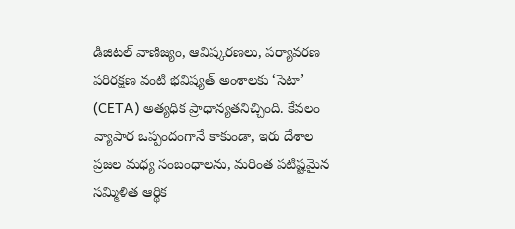డిజిటల్ వాణిజ్యం, ఆవిష్కరణలు, పర్యావరణ పరిరక్షణ వంటి భవిష్యత్ అంశాలకు ‘సెటా’ (CETA) అత్యధిక ప్రాధాన్యతనిచ్చింది. కేవలం వ్యాపార ఒప్పందంగానే కాకుండా, ఇరు దేశాల ప్రజల మధ్య సంబంధాలను, మరింత పటిష్టమైన సమ్మిళిత ఆర్థిక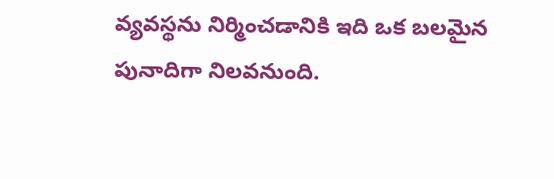వ్యవస్థను నిర్మించడానికి ఇది ఒక బలమైన పునాదిగా నిలవనుంది.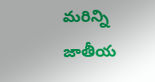మరిన్ని జాతీయ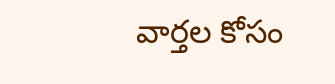వార్తల కోసం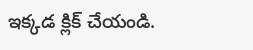ఇక్కడ క్లిక్ చేయండి.